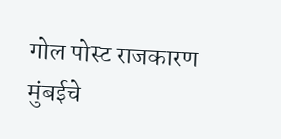गोल पोस्ट राजकारण मुंबईचे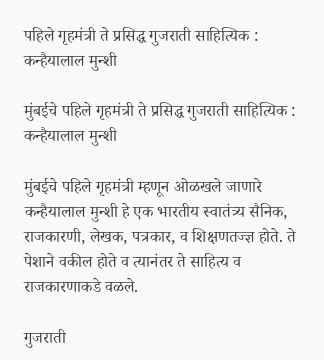पहिले गृहमंत्री ते प्रसिद्ध गुजराती साहित्यिक : कन्हैयालाल मुन्शी

मुंबईचे पहिले गृहमंत्री ते प्रसिद्ध गुजराती साहित्यिक : कन्हैयालाल मुन्शी

मुंबईचे पहिले गृहमंत्री म्हणून ओळखले जाणारे कन्हैयालाल मुन्शी हे एक भारतीय स्वातंत्र्य सैनिक, राजकारणी, लेखक, पत्रकार, व शिक्षणतज्ज्ञ होते. ते पेशाने वकील होते व त्यानंतर ते साहित्य व राजकारणाकडे वळले.

गुजराती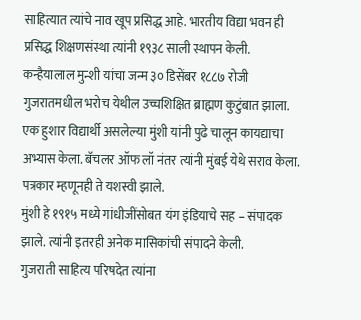साहित्यात त्यांचे नाव खूप प्रसिद्ध आहे. भारतीय विद्या भवन ही प्रसिद्ध शिक्षणसंस्था त्यांनी १९३८ साली स्थापन केली.
कन्हैयालाल मुन्शी यांचा जन्म ३० डिसेंबर १८८७ रोजी गुजरातमधील भरोच येथील उच्चशिक्षित ब्राह्मण कुटुंबात झाला. एक हुशार विद्यार्थी असलेल्या मुंशी यांनी पुढे चालून कायद्याचा अभ्यास केला. बॅचलर ऑफ लॉ नंतर त्यांनी मुंबई येथे सराव केला. पत्रकार म्हणूनही ते यशस्वी झाले.
मुंशी हे १९१५ मध्ये गांधीजींसोबत यंग इंडियाचे सह – संपादक झाले. त्यांनी इतरही अनेक मासिकांची संपादने केली.
गुजराती साहित्य परिषदेत त्यांना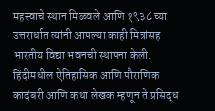महत्त्वाचे स्थान मिळवले आणि १९३८ च्या उत्तरार्धात त्यांनी आपल्या काही मित्रांसह भारतीय विद्या भवनची स्थापना केली.
हिंदीमधील ऐतिहासिक आणि पौराणिक कादंबरी आणि कथा लेखक म्हणून ते प्रसिद्ध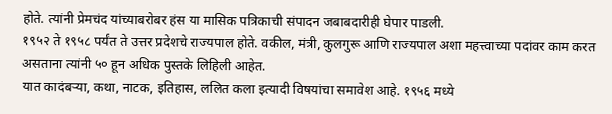होते. त्यांनी प्रेमचंद यांच्याबरोबर हंस या मासिक पत्रिकाची संपादन जबाबदारीही घेपार पाडली.
१९५२ ते १९५८ पर्यंत ते उत्तर प्रदेशचे राज्यपाल होते. वकील, मंत्री, कुलगुरू आणि राज्यपाल अशा महत्त्वाच्या पदांवर काम करत असताना त्यांनी ५० हून अधिक पुस्तके लिहिली आहेत.
यात कादंबऱ्या, कथा, नाटक, इतिहास, ललित कला इत्यादी विषयांचा समावेश आहे. १९५६ मध्ये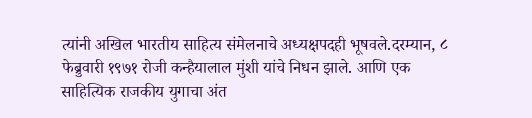त्यांनी अखिल भारतीय साहित्य संमेलनाचे अध्यक्षपदही भूषवले.दरम्यान, ८ फेब्रुवारी १९७१ रोजी कन्हैयालाल मुंशी यांचे निधन झाले. आणि एक साहित्यिक राजकीय युगाचा अंत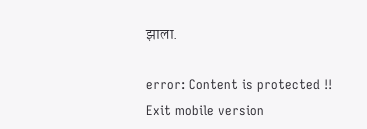झाला.

error: Content is protected !!
Exit mobile version